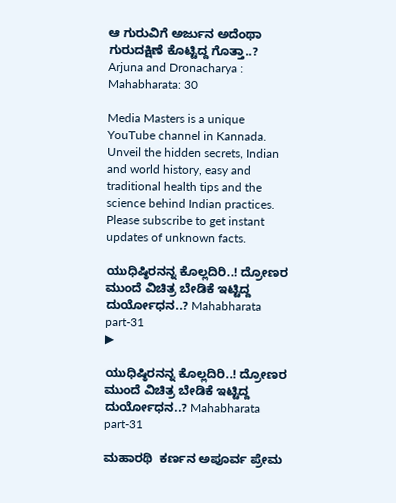ಆ ಗುರುವಿಗೆ ಅರ್ಜುನ ಅದೆಂಥಾ ಗುರುದಕ್ಷಿಣೆ ಕೊಟ್ಟಿದ್ದ ಗೊತ್ತಾ..? Arjuna and Dronacharya : Mahabharata: 30

Media Masters is a unique YouTube channel in Kannada. Unveil the hidden secrets, Indian and world history, easy and traditional health tips and the science behind Indian practices. Please subscribe to get instant updates of unknown facts.

ಯುಧಿಷ್ಠಿರನನ್ನ ಕೊಲ್ಲದಿರಿ..! ದ್ರೋಣರ ಮುಂದೆ ವಿಚಿತ್ರ ಬೇಡಿಕೆ ಇಟ್ಟಿದ್ದ ದುರ್ಯೋಧನ..? Mahabharata part-31
▶

ಯುಧಿಷ್ಠಿರನನ್ನ ಕೊಲ್ಲದಿರಿ..! ದ್ರೋಣರ ಮುಂದೆ ವಿಚಿತ್ರ ಬೇಡಿಕೆ ಇಟ್ಟಿದ್ದ ದುರ್ಯೋಧನ..? Mahabharata part-31

ಮಹಾರಥಿ  ಕರ್ಣನ ಅಪೂರ್ವ ಪ್ರೇಮ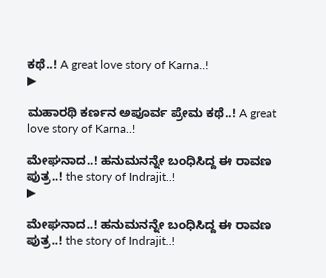ಕಥೆ..! A great love story of Karna..!
▶

ಮಹಾರಥಿ ಕರ್ಣನ ಅಪೂರ್ವ ಪ್ರೇಮ ಕಥೆ..! A great love story of Karna..!

ಮೇಘನಾದ..! ಹನುಮನನ್ನೇ ಬಂಧಿಸಿದ್ದ ಈ ರಾವಣ ಪುತ್ರ..! the story of Indrajit..!
▶

ಮೇಘನಾದ..! ಹನುಮನನ್ನೇ ಬಂಧಿಸಿದ್ದ ಈ ರಾವಣ ಪುತ್ರ..! the story of Indrajit..!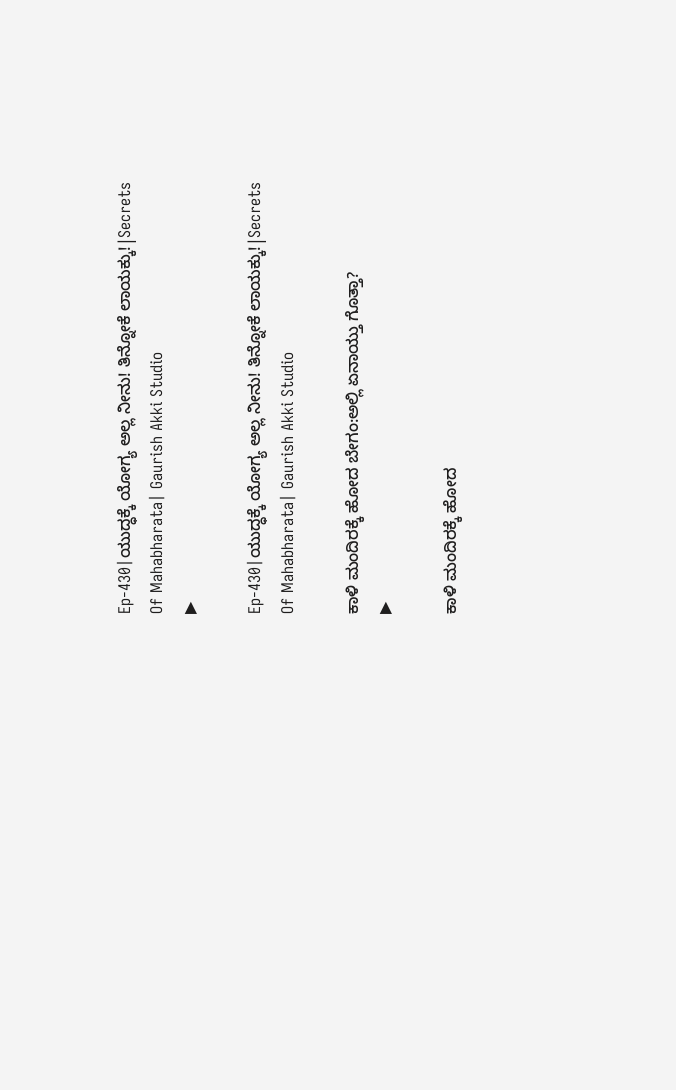Ep-430|ಯುದ್ಧಕ್ಕೆ ಯೋಗ್ಯ ಅಲ್ಲ ನೀನು! ತಿನ್ನೋಕೆ ಲಾಯಕ್ಕು!|Secrets Of Mahabharata| Gaurish Akki Studio
▶

Ep-430|ಯುದ್ಧಕ್ಕೆ ಯೋಗ್ಯ ಅಲ್ಲ ನೀನು! ತಿನ್ನೋಕೆ ಲಾಯಕ್ಕು!|Secrets Of Mahabharata| Gaurish Akki Studio

ಕಾಳಿ ಮಂದಿರಕ್ಕೆ ಹೋದ ಬೇಗಂ:ಅಲ್ಲಿ ಏನಾಯ್ತು ಗೊತ್ತಾ?
▶

ಕಾಳಿ ಮಂದಿರಕ್ಕೆ ಹೋದ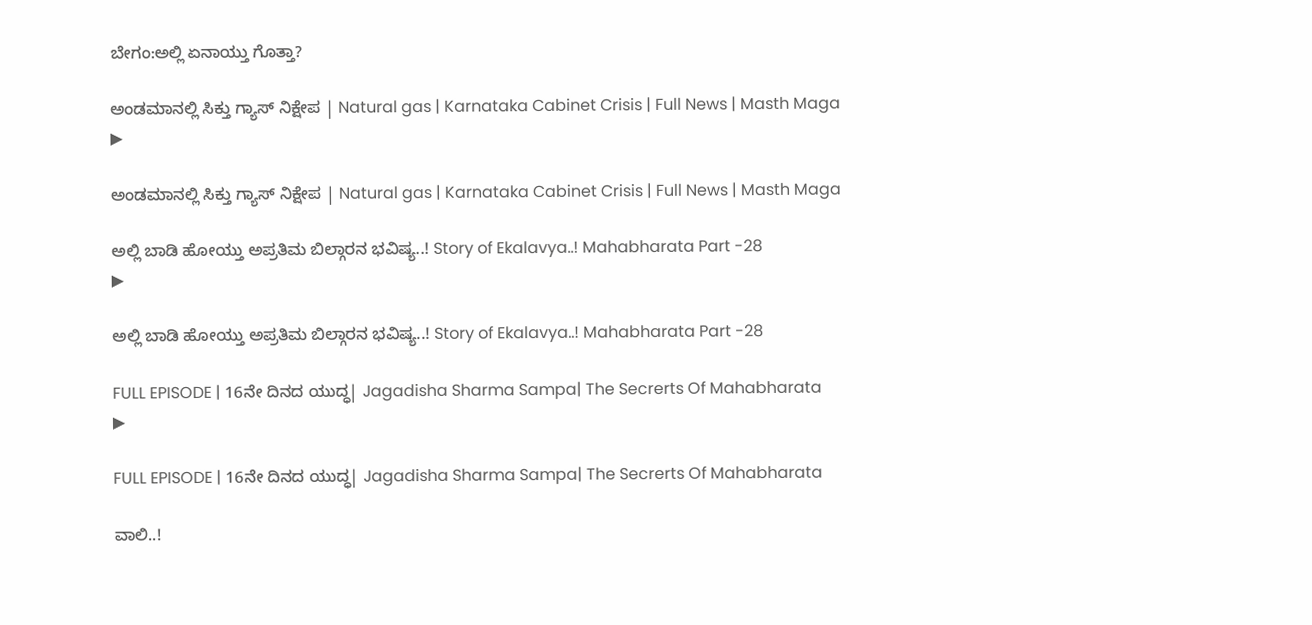ಬೇಗಂ:ಅಲ್ಲಿ ಏನಾಯ್ತು ಗೊತ್ತಾ?

ಅಂಡಮಾನಲ್ಲಿ ಸಿಕ್ತು ಗ್ಯಾಸ್‌ ನಿಕ್ಷೇಪ | Natural gas | Karnataka Cabinet Crisis | Full News | Masth Maga
▶

ಅಂಡಮಾನಲ್ಲಿ ಸಿಕ್ತು ಗ್ಯಾಸ್‌ ನಿಕ್ಷೇಪ | Natural gas | Karnataka Cabinet Crisis | Full News | Masth Maga

ಅಲ್ಲಿ ಬಾಡಿ ಹೋಯ್ತು ಅಪ್ರತಿಮ ಬಿಲ್ಗಾರನ ಭವಿಷ್ಯ..! Story of Ekalavya..! Mahabharata Part -28
▶

ಅಲ್ಲಿ ಬಾಡಿ ಹೋಯ್ತು ಅಪ್ರತಿಮ ಬಿಲ್ಗಾರನ ಭವಿಷ್ಯ..! Story of Ekalavya..! Mahabharata Part -28

FULL EPISODE | 16ನೇ ದಿನದ ಯುದ್ಧ| Jagadisha Sharma Sampa| The Secrerts Of Mahabharata
▶

FULL EPISODE | 16ನೇ ದಿನದ ಯುದ್ಧ| Jagadisha Sharma Sampa| The Secrerts Of Mahabharata

ವಾಲಿ..!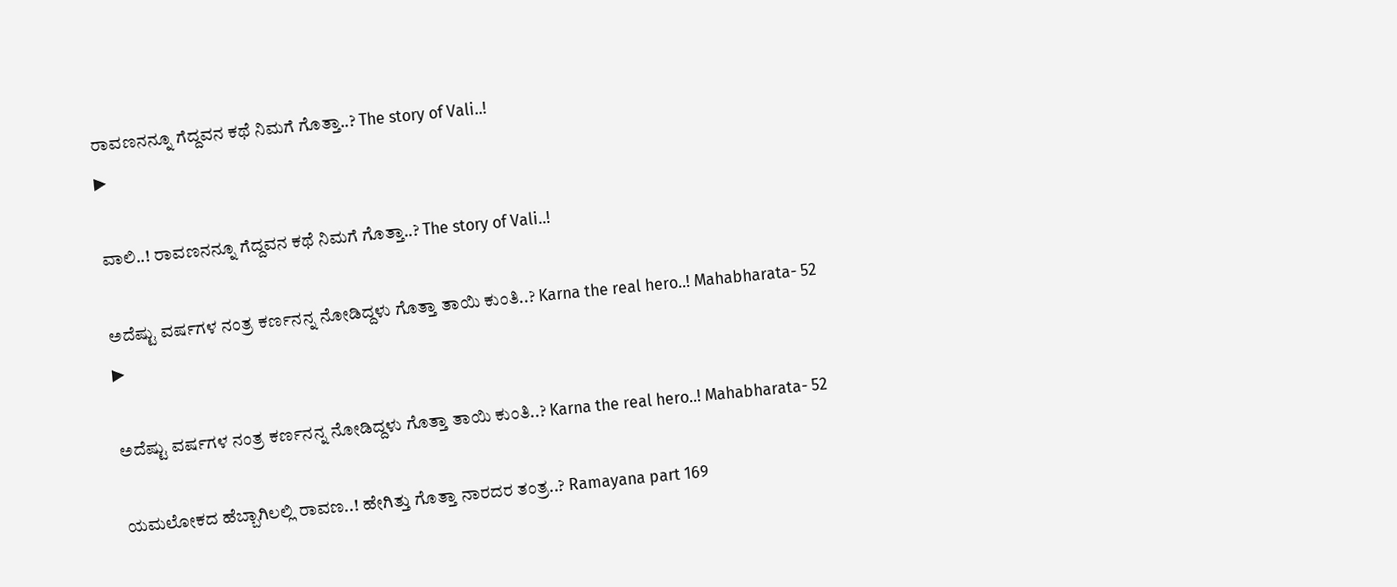ರಾವಣನನ್ನೂ ಗೆದ್ದವನ ಕಥೆ ನಿಮಗೆ ಗೊತ್ತಾ..? The story of Vali..!
▶

ವಾಲಿ..! ರಾವಣನನ್ನೂ ಗೆದ್ದವನ ಕಥೆ ನಿಮಗೆ ಗೊತ್ತಾ..? The story of Vali..!

ಅದೆಷ್ಟು ವರ್ಷಗಳ ನಂತ್ರ ಕರ್ಣನನ್ನ ನೋಡಿದ್ದಳು ಗೊತ್ತಾ ತಾಯಿ ಕುಂತಿ..? Karna the real hero..! Mahabharata- 52
▶

ಅದೆಷ್ಟು ವರ್ಷಗಳ ನಂತ್ರ ಕರ್ಣನನ್ನ ನೋಡಿದ್ದಳು ಗೊತ್ತಾ ತಾಯಿ ಕುಂತಿ..? Karna the real hero..! Mahabharata- 52

ಯಮಲೋಕದ ಹೆಬ್ಬಾಗಿಲಲ್ಲಿ ರಾವಣ..! ಹೇಗಿತ್ತು ಗೊತ್ತಾ ನಾರದರ ತಂತ್ರ..? Ramayana part 169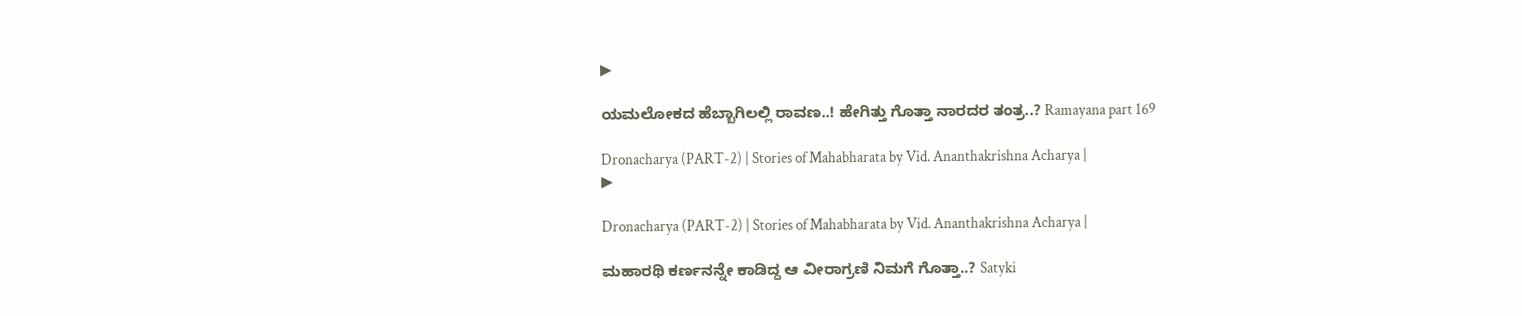▶

ಯಮಲೋಕದ ಹೆಬ್ಬಾಗಿಲಲ್ಲಿ ರಾವಣ..! ಹೇಗಿತ್ತು ಗೊತ್ತಾ ನಾರದರ ತಂತ್ರ..? Ramayana part 169

Dronacharya (PART-2) | Stories of Mahabharata by Vid. Ananthakrishna Acharya |
▶

Dronacharya (PART-2) | Stories of Mahabharata by Vid. Ananthakrishna Acharya |

ಮಹಾರಥಿ ಕರ್ಣನನ್ನೇ ಕಾಡಿದ್ದ ಆ ವೀರಾಗ್ರಣಿ ನಿಮಗೆ ಗೊತ್ತಾ..? Satyki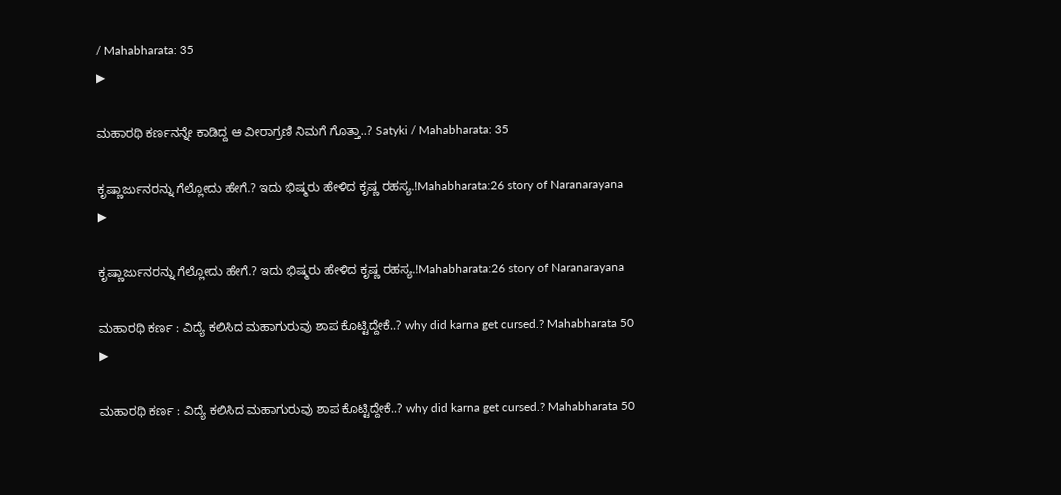/ Mahabharata: 35
▶

ಮಹಾರಥಿ ಕರ್ಣನನ್ನೇ ಕಾಡಿದ್ದ ಆ ವೀರಾಗ್ರಣಿ ನಿಮಗೆ ಗೊತ್ತಾ..? Satyki / Mahabharata: 35

ಕೃಷ್ಣಾರ್ಜುನರನ್ನು ಗೆಲ್ಲೋದು ಹೇಗೆ.? ಇದು ಭಿಷ್ಮರು ಹೇಳಿದ ಕೃಷ್ಣ ರಹಸ್ಯ.!Mahabharata:26 story of Naranarayana
▶

ಕೃಷ್ಣಾರ್ಜುನರನ್ನು ಗೆಲ್ಲೋದು ಹೇಗೆ.? ಇದು ಭಿಷ್ಮರು ಹೇಳಿದ ಕೃಷ್ಣ ರಹಸ್ಯ.!Mahabharata:26 story of Naranarayana

ಮಹಾರಥಿ ಕರ್ಣ : ವಿದ್ಯೆ ಕಲಿಸಿದ ಮಹಾಗುರುವು ಶಾಪ ಕೊಟ್ಟಿದ್ದೇಕೆ..? why did karna get cursed.? Mahabharata 50
▶

ಮಹಾರಥಿ ಕರ್ಣ : ವಿದ್ಯೆ ಕಲಿಸಿದ ಮಹಾಗುರುವು ಶಾಪ ಕೊಟ್ಟಿದ್ದೇಕೆ..? why did karna get cursed.? Mahabharata 50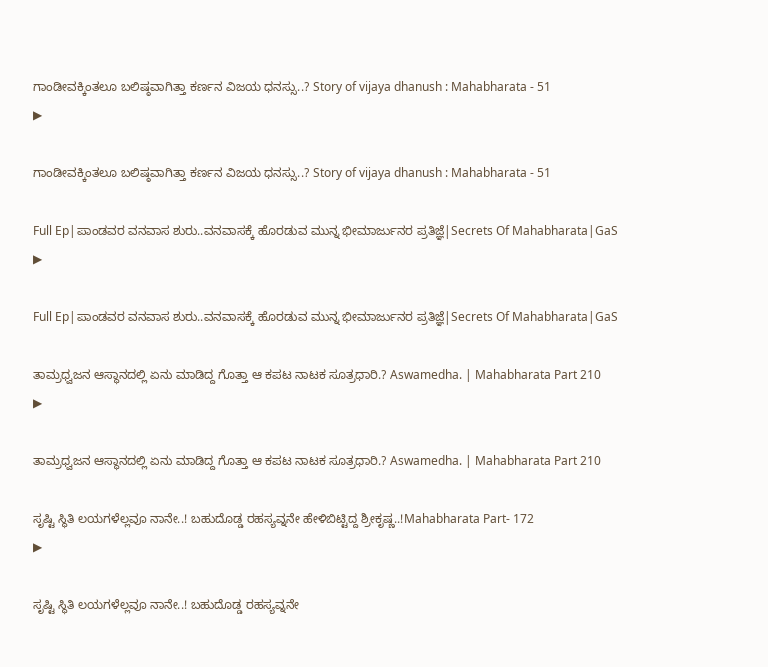ಗಾಂಡೀವಕ್ಕಿಂತಲೂ ಬಲಿಷ್ಠವಾಗಿತ್ತಾ ಕರ್ಣನ ವಿಜಯ ಧನಸ್ಸು..? Story of vijaya dhanush : Mahabharata - 51
▶

ಗಾಂಡೀವಕ್ಕಿಂತಲೂ ಬಲಿಷ್ಠವಾಗಿತ್ತಾ ಕರ್ಣನ ವಿಜಯ ಧನಸ್ಸು..? Story of vijaya dhanush : Mahabharata - 51

Full Ep|ಪಾಂಡವರ ವನವಾಸ ಶುರು..ವನವಾಸಕ್ಕೆ ಹೊರಡುವ ಮುನ್ನ ಭೀಮಾರ್ಜುನರ ಪ್ರತಿಜ್ಞೆ|Secrets Of Mahabharata|GaS
▶

Full Ep|ಪಾಂಡವರ ವನವಾಸ ಶುರು..ವನವಾಸಕ್ಕೆ ಹೊರಡುವ ಮುನ್ನ ಭೀಮಾರ್ಜುನರ ಪ್ರತಿಜ್ಞೆ|Secrets Of Mahabharata|GaS

ತಾಮ್ರಧ್ವಜನ ಆಸ್ಥಾನದಲ್ಲಿ ಏನು ಮಾಡಿದ್ದ ಗೊತ್ತಾ ಆ ಕಪಟ ನಾಟಕ ಸೂತ್ರಧಾರಿ.? Aswamedha. | Mahabharata Part 210
▶

ತಾಮ್ರಧ್ವಜನ ಆಸ್ಥಾನದಲ್ಲಿ ಏನು ಮಾಡಿದ್ದ ಗೊತ್ತಾ ಆ ಕಪಟ ನಾಟಕ ಸೂತ್ರಧಾರಿ.? Aswamedha. | Mahabharata Part 210

ಸೃಷ್ಟಿ ಸ್ಥಿತಿ ಲಯಗಳೆಲ್ಲವೂ ನಾನೇ..! ಬಹುದೊಡ್ಡ ರಹಸ್ಯವ್ನನೇ ಹೇಳಿಬಿಟ್ಟಿದ್ದ ಶ್ರೀಕೃಷ್ಣ..!Mahabharata Part- 172
▶

ಸೃಷ್ಟಿ ಸ್ಥಿತಿ ಲಯಗಳೆಲ್ಲವೂ ನಾನೇ..! ಬಹುದೊಡ್ಡ ರಹಸ್ಯವ್ನನೇ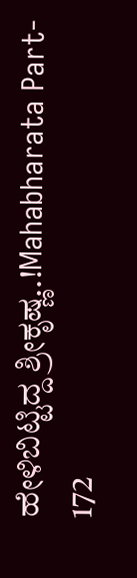ಹೇಳಿಬಿಟ್ಟಿದ್ದ ಶ್ರೀಕೃಷ್ಣ..!Mahabharata Part- 172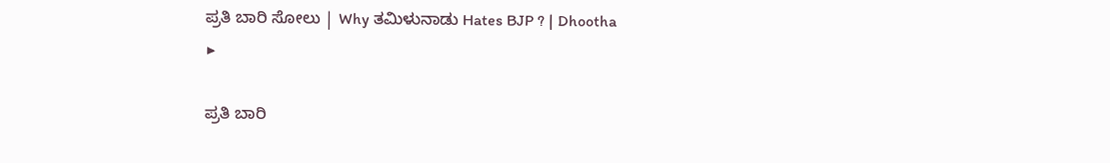ಪ್ರತಿ ಬಾರಿ ಸೋಲು | Why ತಮಿಳುನಾಡು Hates BJP ? | Dhootha
▶

ಪ್ರತಿ ಬಾರಿ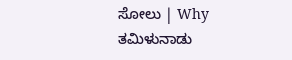ಸೋಲು | Why ತಮಿಳುನಾಡು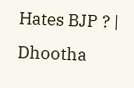Hates BJP ? | Dhootha